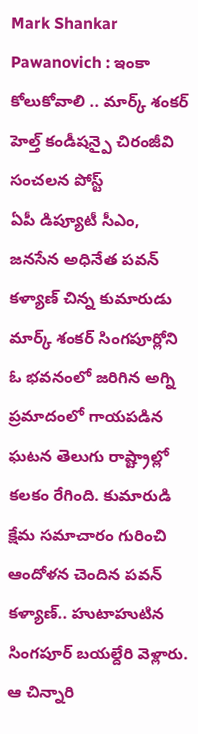Mark Shankar Pawanovich : ఇంకా కోలుకోవాలి .. మార్క్ శంకర్ హెల్త్ కండీషన్పై చిరంజీవి సంచలన పోస్ట్
ఏపీ డిప్యూటీ సీఎం, జనసేన అధినేత పవన్ కళ్యాణ్ చిన్న కుమారుడు మార్క్ శంకర్ సింగపూర్లోని ఓ భవనంలో జరిగిన అగ్ని ప్రమాదంలో గాయపడిన ఘటన తెలుగు రాష్ట్రాల్లో కలకం రేగింది. కుమారుడి క్షేమ సమాచారం గురించి ఆందోళన చెందిన పవన్ కళ్యాణ్.. హుటాహుటిన సింగపూర్ బయల్దేరి వెళ్లారు. ఆ చిన్నారి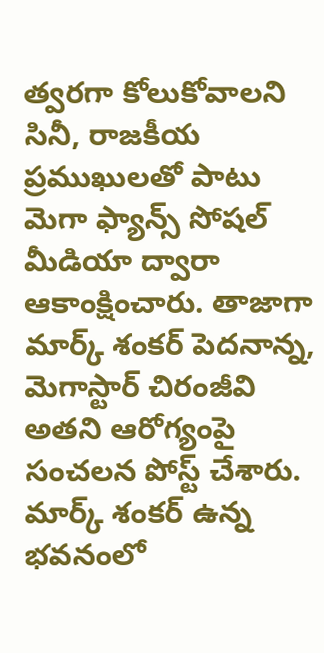త్వరగా కోలుకోవాలని సినీ, రాజకీయ ప్రముఖులతో పాటు మెగా ఫ్యాన్స్ సోషల్ మీడియా ద్వారా ఆకాంక్షించారు. తాజాగా మార్క్ శంకర్ పెదనాన్న, మెగాస్టార్ చిరంజీవి అతని ఆరోగ్యంపై సంచలన పోస్ట్ చేశారు.
మార్క్ శంకర్ ఉన్న భవనంలో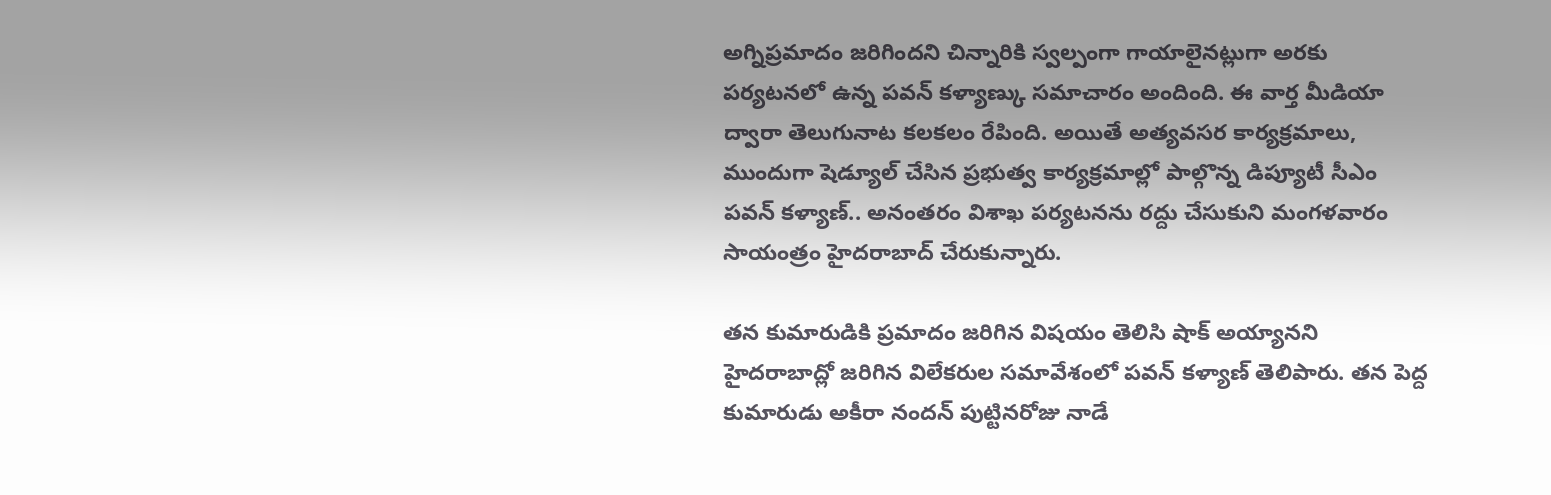అగ్నిప్రమాదం జరిగిందని చిన్నారికి స్వల్పంగా గాయాలైనట్లుగా అరకు పర్యటనలో ఉన్న పవన్ కళ్యాణ్కు సమాచారం అందింది. ఈ వార్త మీడియా ద్వారా తెలుగునాట కలకలం రేపింది. అయితే అత్యవసర కార్యక్రమాలు, ముందుగా షెడ్యూల్ చేసిన ప్రభుత్వ కార్యక్రమాల్లో పాల్గొన్న డిప్యూటీ సీఎం పవన్ కళ్యాణ్.. అనంతరం విశాఖ పర్యటనను రద్దు చేసుకుని మంగళవారం సాయంత్రం హైదరాబాద్ చేరుకున్నారు.

తన కుమారుడికి ప్రమాదం జరిగిన విషయం తెలిసి షాక్ అయ్యానని హైదరాబాద్లో జరిగిన విలేకరుల సమావేశంలో పవన్ కళ్యాణ్ తెలిపారు. తన పెద్ద కుమారుడు అకీరా నందన్ పుట్టినరోజు నాడే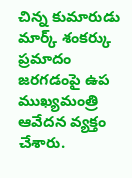చిన్న కుమారుడు మార్క్ శంకర్కు ప్రమాదం జరగడంపై ఉప ముఖ్యమంత్రి ఆవేదన వ్యక్తం చేశారు.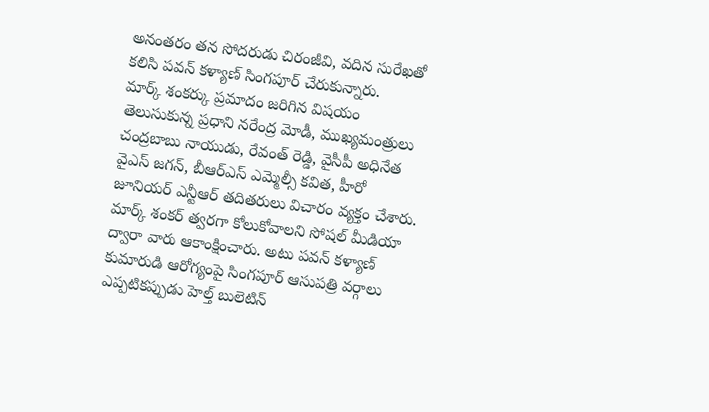అనంతరం తన సోదరుడు చిరంజీవి, వదిన సురేఖతో కలిసి పవన్ కళ్యాణ్ సింగపూర్ చేరుకున్నారు.
మార్క్ శంకర్కు ప్రమాదం జరిగిన విషయం తెలుసుకున్న ప్రధాని నరేంద్ర మోడీ, ముఖ్యమంత్రులు చంద్రబాబు నాయుడు, రేవంత్ రెడ్డి, వైసీపీ అధినేత వైఎస్ జగన్, బీఆర్ఎస్ ఎమ్మెల్సీ కవిత, హీరో జూనియర్ ఎన్టీఆర్ తదితరులు విచారం వ్యక్తం చేశారు. మార్క్ శంకర్ త్వరగా కోలుకోవాలని సోషల్ మీడియా ద్వారా వారు ఆకాంక్షించారు. అటు పవన్ కళ్యాణ్ కుమారుడి ఆరోగ్యంపై సింగపూర్ ఆసుపత్రి వర్గాలు ఎప్పటికప్పుడు హెల్త్ బులెటిన్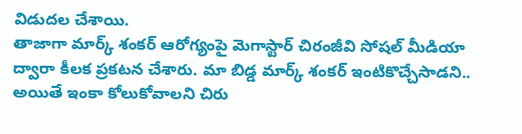విడుదల చేశాయి.
తాజాగా మార్క్ శంకర్ ఆరోగ్యంపై మెగాస్టార్ చిరంజీవి సోషల్ మీడియా ద్వారా కీలక ప్రకటన చేశారు. మా బిడ్డ మార్క్ శంకర్ ఇంటికొచ్చేసాడని.. అయితే ఇంకా కోలుకోవాలని చిరు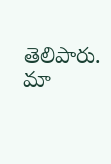తెలిపారు. మా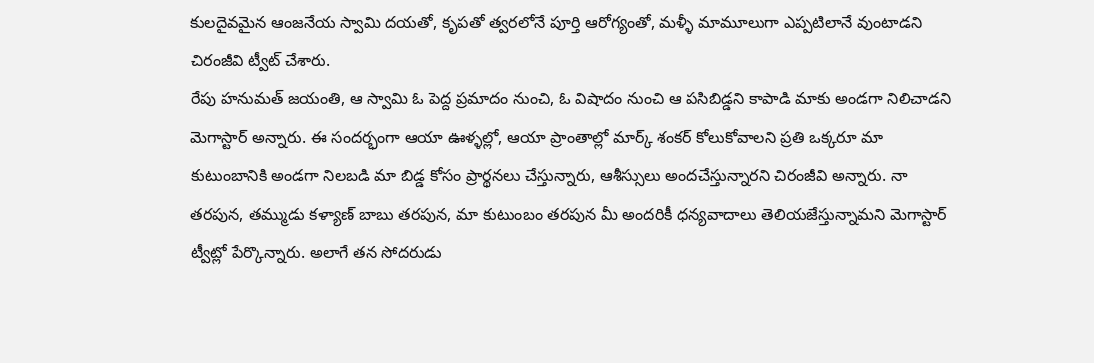కులదైవమైన ఆంజనేయ స్వామి దయతో, కృపతో త్వరలోనే పూర్తి ఆరోగ్యంతో, మళ్ళీ మామూలుగా ఎప్పటిలానే వుంటాడని చిరంజీవి ట్వీట్ చేశారు.
రేపు హనుమత్ జయంతి, ఆ స్వామి ఓ పెద్ద ప్రమాదం నుంచి, ఓ విషాదం నుంచి ఆ పసిబిడ్డని కాపాడి మాకు అండగా నిలిచాడని మెగాస్టార్ అన్నారు. ఈ సందర్భంగా ఆయా ఊళ్ళల్లో, ఆయా ప్రాంతాల్లో మార్క్ శంకర్ కోలుకోవాలని ప్రతి ఒక్కరూ మా కుటుంబానికి అండగా నిలబడి మా బిడ్డ కోసం ప్రార్థనలు చేస్తున్నారు, ఆశీస్సులు అందచేస్తున్నారని చిరంజీవి అన్నారు. నా తరపున, తమ్ముడు కళ్యాణ్ బాబు తరపున, మా కుటుంబం తరపున మీ అందరికీ ధన్యవాదాలు తెలియజేస్తున్నామని మెగాస్టార్ ట్వీట్లో పేర్కొన్నారు. అలాగే తన సోదరుడు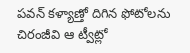పవన్ కళ్యాణ్తో దిగిన ఫోటోలను చిరంజీవి ఆ ట్వీట్లో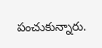పంచుకున్నారు.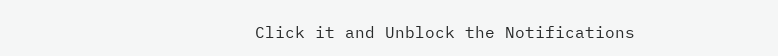Click it and Unblock the Notifications